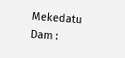Mekedatu Dam :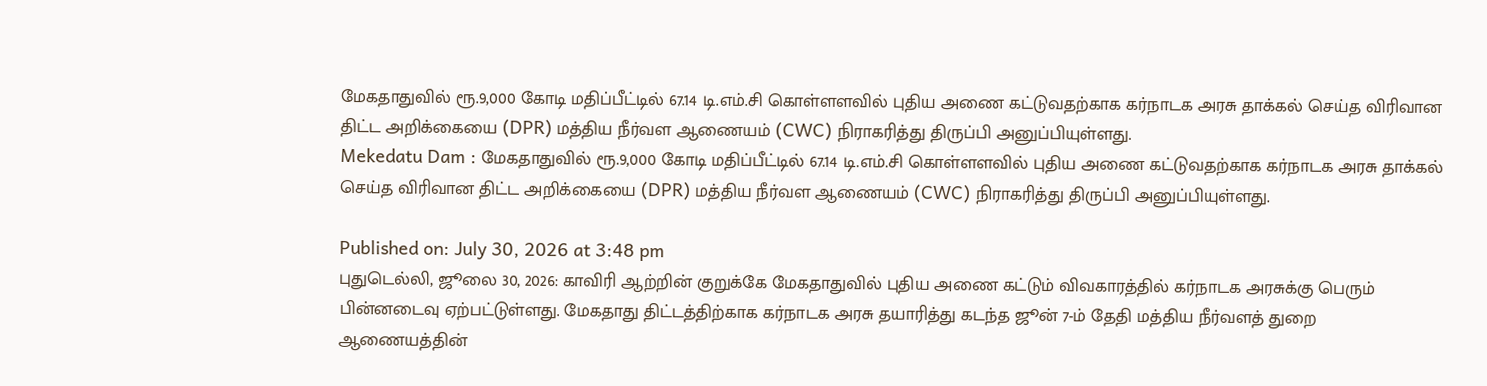மேகதாதுவில் ரூ.9,000 கோடி மதிப்பீட்டில் 67.14 டி.எம்.சி கொள்ளளவில் புதிய அணை கட்டுவதற்காக கர்நாடக அரசு தாக்கல் செய்த விரிவான திட்ட அறிக்கையை (DPR) மத்திய நீர்வள ஆணையம் (CWC) நிராகரித்து திருப்பி அனுப்பியுள்ளது.
Mekedatu Dam : மேகதாதுவில் ரூ.9,000 கோடி மதிப்பீட்டில் 67.14 டி.எம்.சி கொள்ளளவில் புதிய அணை கட்டுவதற்காக கர்நாடக அரசு தாக்கல் செய்த விரிவான திட்ட அறிக்கையை (DPR) மத்திய நீர்வள ஆணையம் (CWC) நிராகரித்து திருப்பி அனுப்பியுள்ளது.

Published on: July 30, 2026 at 3:48 pm
புதுடெல்லி, ஜூலை 30, 2026: காவிரி ஆற்றின் குறுக்கே மேகதாதுவில் புதிய அணை கட்டும் விவகாரத்தில் கர்நாடக அரசுக்கு பெரும் பின்னடைவு ஏற்பட்டுள்ளது. மேகதாது திட்டத்திற்காக கர்நாடக அரசு தயாரித்து கடந்த ஜூன் 7-ம் தேதி மத்திய நீர்வளத் துறை ஆணையத்தின்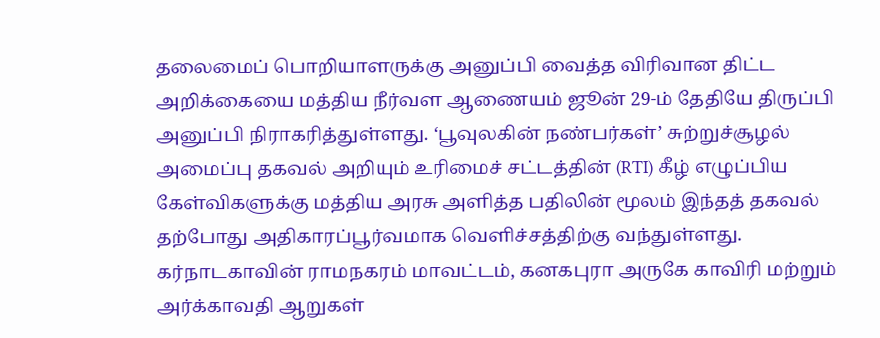தலைமைப் பொறியாளருக்கு அனுப்பி வைத்த விரிவான திட்ட அறிக்கையை மத்திய நீர்வள ஆணையம் ஜூன் 29-ம் தேதியே திருப்பி அனுப்பி நிராகரித்துள்ளது. ‘பூவுலகின் நண்பர்கள்’ சுற்றுச்சூழல் அமைப்பு தகவல் அறியும் உரிமைச் சட்டத்தின் (RTI) கீழ் எழுப்பிய கேள்விகளுக்கு மத்திய அரசு அளித்த பதிலின் மூலம் இந்தத் தகவல் தற்போது அதிகாரப்பூர்வமாக வெளிச்சத்திற்கு வந்துள்ளது.
கர்நாடகாவின் ராமநகரம் மாவட்டம், கனகபுரா அருகே காவிரி மற்றும் அர்க்காவதி ஆறுகள்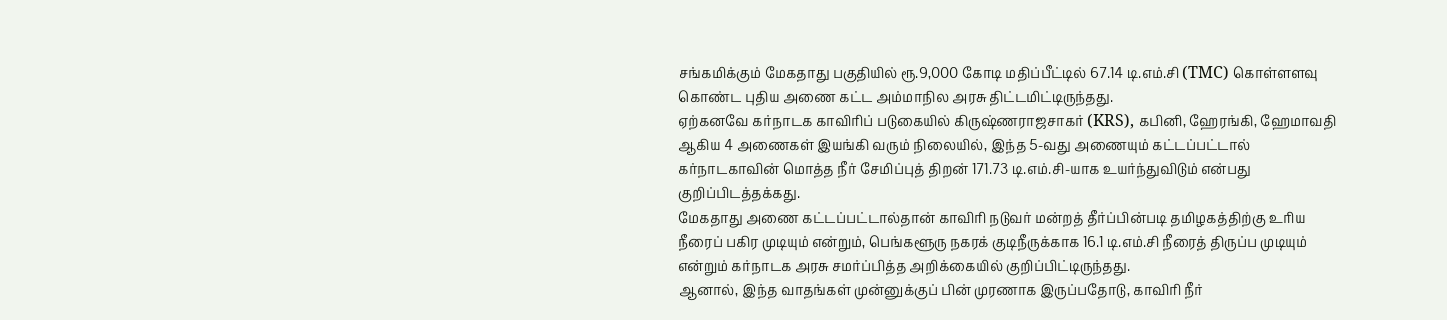சங்கமிக்கும் மேகதாது பகுதியில் ரூ.9,000 கோடி மதிப்பீட்டில் 67.14 டி.எம்.சி (TMC) கொள்ளளவு கொண்ட புதிய அணை கட்ட அம்மாநில அரசு திட்டமிட்டிருந்தது.
ஏற்கனவே கர்நாடக காவிரிப் படுகையில் கிருஷ்ணராஜசாகர் (KRS), கபினி, ஹேரங்கி, ஹேமாவதி ஆகிய 4 அணைகள் இயங்கி வரும் நிலையில், இந்த 5-வது அணையும் கட்டப்பட்டால் கர்நாடகாவின் மொத்த நீர் சேமிப்புத் திறன் 171.73 டி.எம்.சி-யாக உயர்ந்துவிடும் என்பது குறிப்பிடத்தக்கது.
மேகதாது அணை கட்டப்பட்டால்தான் காவிரி நடுவர் மன்றத் தீர்ப்பின்படி தமிழகத்திற்கு உரிய நீரைப் பகிர முடியும் என்றும், பெங்களூரு நகரக் குடிநீருக்காக 16.1 டி.எம்.சி நீரைத் திருப்ப முடியும் என்றும் கர்நாடக அரசு சமர்ப்பித்த அறிக்கையில் குறிப்பிட்டிருந்தது.
ஆனால், இந்த வாதங்கள் முன்னுக்குப் பின் முரணாக இருப்பதோடு, காவிரி நீர்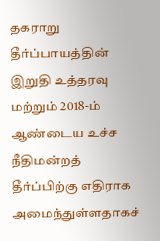தகராறு தீர்ப்பாயத்தின் இறுதி உத்தரவு மற்றும் 2018-ம் ஆண்டைய உச்ச நீதிமன்றத் தீர்ப்பிற்கு எதிராக அமைந்துள்ளதாகச்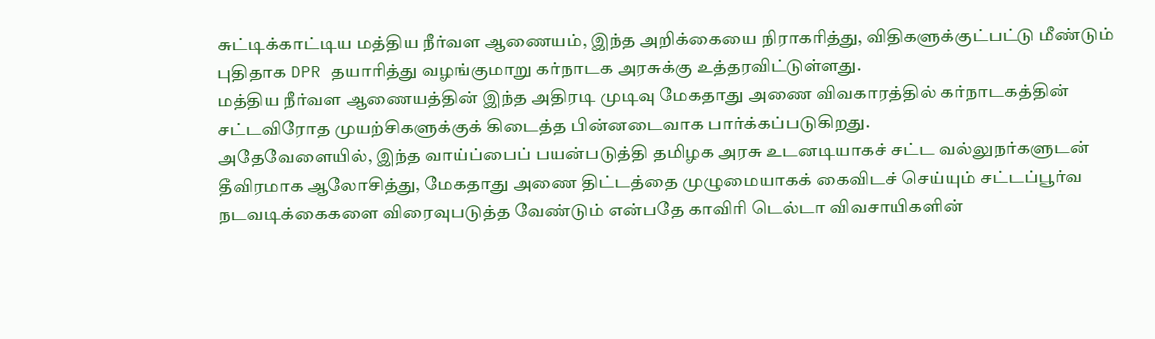சுட்டிக்காட்டிய மத்திய நீர்வள ஆணையம், இந்த அறிக்கையை நிராகரித்து, விதிகளுக்குட்பட்டு மீண்டும் புதிதாக DPR தயாரித்து வழங்குமாறு கர்நாடக அரசுக்கு உத்தரவிட்டுள்ளது.
மத்திய நீர்வள ஆணையத்தின் இந்த அதிரடி முடிவு மேகதாது அணை விவகாரத்தில் கர்நாடகத்தின் சட்டவிரோத முயற்சிகளுக்குக் கிடைத்த பின்னடைவாக பார்க்கப்படுகிறது.
அதேவேளையில், இந்த வாய்ப்பைப் பயன்படுத்தி தமிழக அரசு உடனடியாகச் சட்ட வல்லுநர்களுடன் தீவிரமாக ஆலோசித்து, மேகதாது அணை திட்டத்தை முழுமையாகக் கைவிடச் செய்யும் சட்டப்பூர்வ நடவடிக்கைகளை விரைவுபடுத்த வேண்டும் என்பதே காவிரி டெல்டா விவசாயிகளின்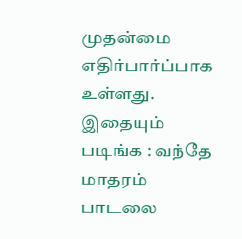முதன்மை எதிர்பார்ப்பாக உள்ளது.
இதையும் படிங்க : வந்தே மாதரம் பாடலை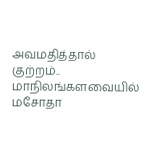அவமதித்தால் குற்றம்.. மாநிலங்களவையில் மசோதா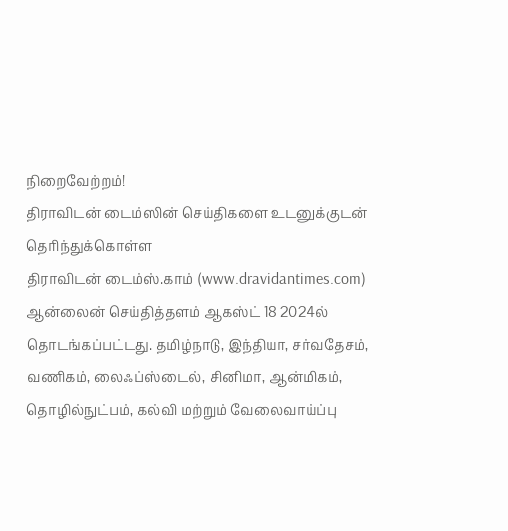நிறைவேற்றம்!
திராவிடன் டைம்ஸின் செய்திகளை உடனுக்குடன் தெரிந்துக்கொள்ள
திராவிடன் டைம்ஸ்.காம் (www.dravidantimes.com) ஆன்லைன் செய்தித்தளம் ஆகஸ்ட் 18 2024ல் தொடங்கப்பட்டது. தமிழ்நாடு, இந்தியா, சர்வதேசம், வணிகம், லைஃப்ஸ்டைல், சினிமா, ஆன்மிகம், தொழில்நுட்பம், கல்வி மற்றும் வேலைவாய்ப்பு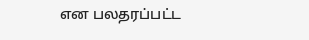என பலதரப்பட்ட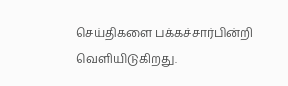செய்திகளை பக்கச்சார்பின்றி வெளியிடுகிறது.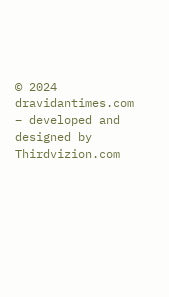© 2024 dravidantimes.com – developed and designed by Thirdvizion.com